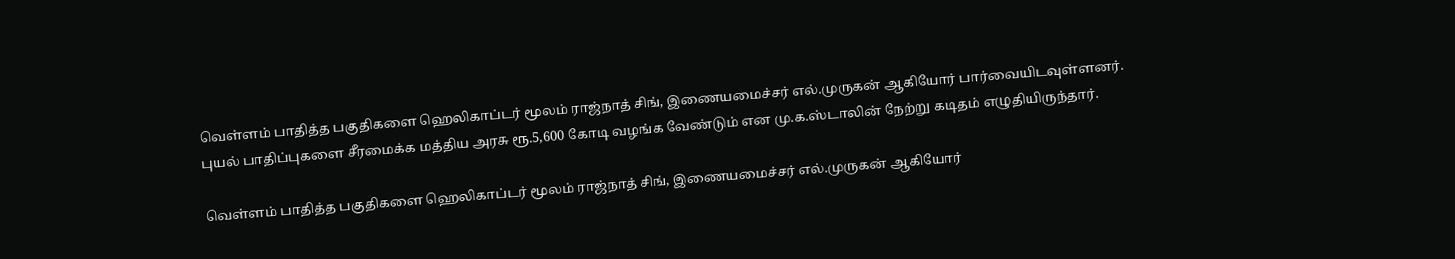வெள்ளம் பாதித்த பகுதிகளை ஹெலிகாப்டர் மூலம் ராஜ்நாத் சிங், இணையமைச்சர் எல்.முருகன் ஆகியோர் பார்வையிடவுள்ளனர்.
புயல் பாதிப்புகளை சீரமைக்க மத்திய அரசு ரூ.5,600 கோடி வழங்க வேண்டும் என மு.க.ஸ்டாலின் நேற்று கடிதம் எழுதியிருந்தார்.

வெள்ளம் பாதித்த பகுதிகளை ஹெலிகாப்டர் மூலம் ராஜ்நாத் சிங், இணையமைச்சர் எல்.முருகன் ஆகியோர்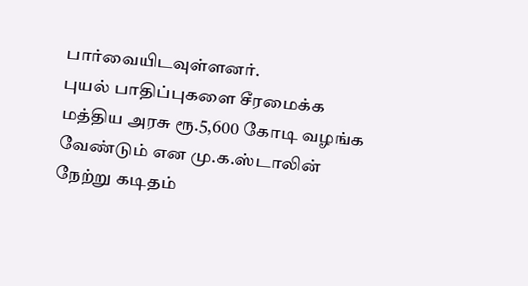பார்வையிடவுள்ளனர்.
புயல் பாதிப்புகளை சீரமைக்க மத்திய அரசு ரூ.5,600 கோடி வழங்க வேண்டும் என மு.க.ஸ்டாலின் நேற்று கடிதம்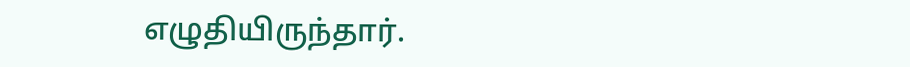எழுதியிருந்தார்.